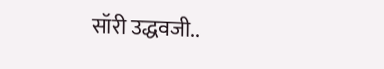सॉरी उद्धवजी..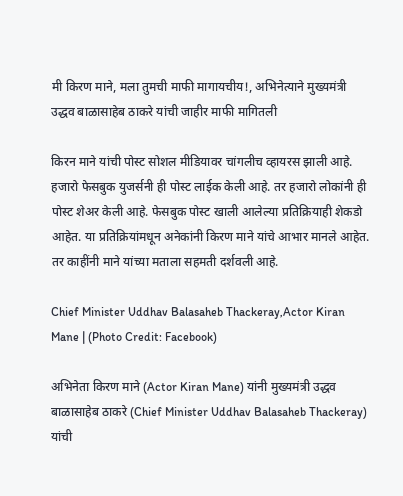मी किरण माने, मला तुमची माफी मागायचीय!, अभिनेत्याने मुख्यमंत्री उद्धव बाळासाहेब ठाकरे यांची जाहीर माफी मागितली

किरन माने यांची पोस्ट सोशल मीडियावर चांगलीच व्हायरस झाली आहे. हजारो फेसबुक युजर्सनी ही पोस्ट लाईक केली आहे. तर हजारो लोकांनी ही पोस्ट शेअर केली आहे. फेसबुक पोस्ट खाली आलेल्या प्रतिक्रियाही शेकडो आहेत. या प्रतिक्रियांमधून अनेकांनी किरण माने यांचे आभार मानले आहेत. तर काहींनी माने यांच्या मताला सहमती दर्शवली आहे.

Chief Minister Uddhav Balasaheb Thackeray,Actor Kiran Mane | (Photo Credit: Facebook)

अभिनेता किरण माने (Actor Kiran Mane) यांनी मुख्यमंत्री उद्धव बाळासाहेब ठाकरे (Chief Minister Uddhav Balasaheb Thackeray) यांची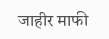जाहीर माफी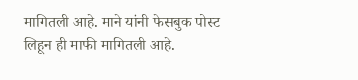मागितली आहे. माने यांनी फेसबुक पोस्ट लिहून ही माफी मागितली आहे.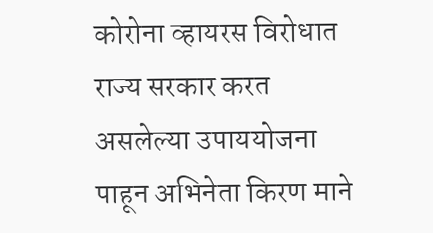कोरोना व्हायरस विरोधात राज्य सरकार करत असलेल्या उपाययोजना पाहून अभिनेता किरण माने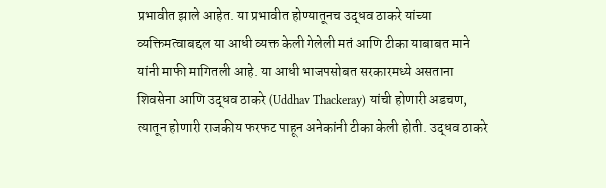प्रभावीत झाले आहेत. या प्रभावीत होण्यातूनच उद्धव ठाकरे यांच्या व्यक्तिमत्वाबद्दल या आधी व्यक्त केली गेलेली मतं आणि टीका याबाबत माने यांनी माफी मागितली आहे. या आधी भाजपसोबत सरकारमध्ये असताना शिवसेना आणि उद्धव ठाकरे (Uddhav Thackeray) यांची होणारी अडचण, त्यातून होणारी राजकीय फरफट पाहून अनेकांनी टीका केली होती. उद्धव ठाकरे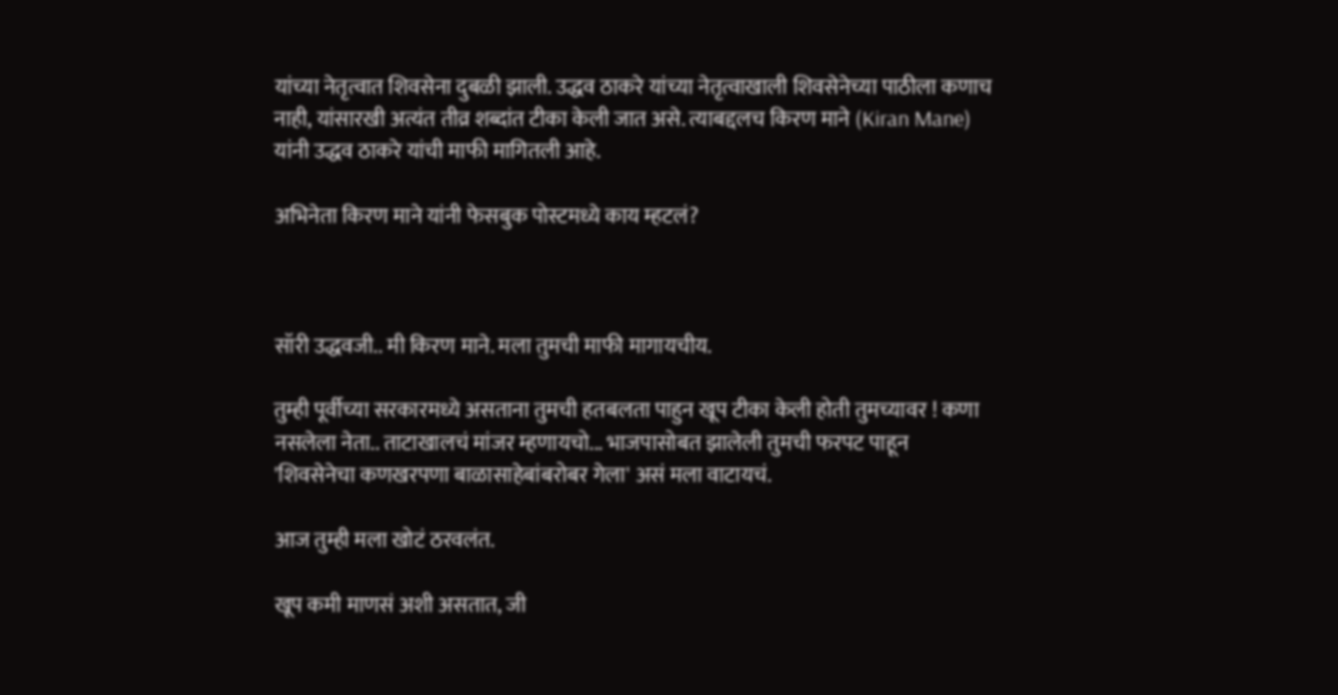यांच्या नेतृत्वात शिवसेना दुबळी झाली. उद्धव ठाकरे यांच्या नेतृत्वाखाली शिवसेनेच्या पाठीला कणाच नाही, यांसारखी अत्यंत तीव्र शब्दांत टीका केली जात असे. त्याबद्दलच किरण माने (Kiran Mane) यांनी उद्धव ठाकरे यांची माफी मागितली आहे.

अभिनेता किरण माने यांनी फेसबुक पोस्टमध्ये काय म्हटलं?



सॉरी उद्धवजी.. मी किरण माने. मला तुमची माफी मागायचीय.

तुम्ही पूर्वीच्या सरकारमध्ये असताना तुमची हतबलता पाहुन खूप टीका केली होती तुमच्यावर ! कणा नसलेला नेता.. ताटाखालचं मांजर म्हणायचो... भाजपासोबत झालेली तुमची फरपट पाहून 'शिवसेनेचा कणखरपणा बाळासाहेबांबरोबर गेला' असं मला वाटायचं.

आज तुम्ही मला खोटं ठरवलंत.

खूप कमी माणसं अशी असतात, जी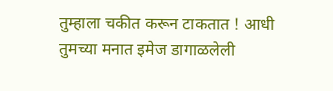तुम्हाला चकीत करून टाकतात ! आधी तुमच्या मनात इमेज डागाळलेली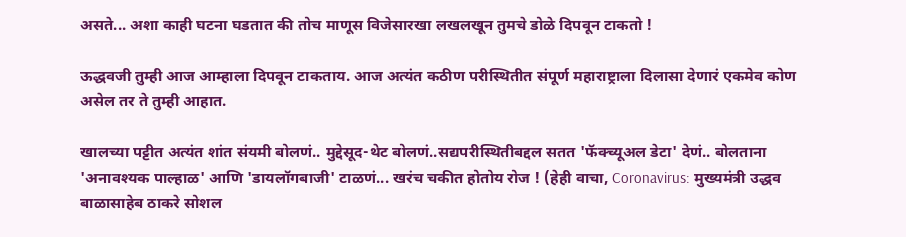असते... अशा काही घटना घडतात की तोच माणूस विजेसारखा लखलखून तुमचे डोळे दिपवून टाकतो !

ऊद्धवजी तुम्ही आज आम्हाला दिपवून टाकताय. आज अत्यंत कठीण परीस्थितीत संपूर्ण महाराष्ट्राला दिलासा देणारं एकमेव कोण असेल तर ते तुम्ही आहात.

खालच्या पट्टीत अत्यंत शांत संयमी बोलणं.. मुद्देसूद-थेट बोलणं..सद्यपरीस्थितीबद्दल सतत 'फॅक्च्यूअल डेटा' देणं.. बोलताना 'अनावश्यक पाल्हाळ' आणि 'डायलॉगबाजी' टाळणं... खरंच चकीत होतोय रोज ! (हेही वाचा, Coronavirus: मुख्यमंत्री उद्धव बाळासाहेब ठाकरे सोशल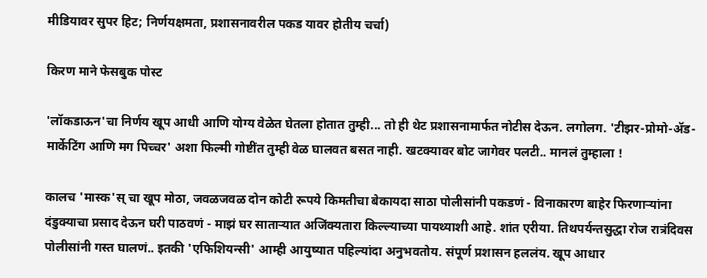मीडियावर सुपर हिट; निर्णयक्षमता, प्रशासनावरील पकड यावर होतीय चर्चा)

किरण माने फेसबुक पोस्ट

'लॉकडाऊन'चा निर्णय खूप आधी आणि योग्य वेळेत घेतला होतात तुम्ही... तो ही थेट प्रशासनामार्फत नोटीस देऊन. लगोलग. 'टीझर-प्रोमो-ॲड-मार्केटिंग आणि मग पिच्चर' अशा फिल्मी गोष्टींत तुम्ही वेळ घालवत बसत नाही. खटक्यावर बोट जागेवर पलटी.. मानलं तुम्हाला !

कालच 'मास्क'स् चा खूप मोठा, जवळजवळ दोन कोटी रूपये किमतीचा बेकायदा साठा पोलीसांनी पकडणं - विनाकारण बाहेर फिरणार्‍यांना दंडुक्याचा प्रसाद देऊन घरी पाठवणं - माझं घर सातार्‍यात अजिंक्यतारा किल्ल्याच्या पायथ्याशी आहे. शांत एरीया. तिथपर्यन्तसुद्धा रोज रात्रंदिवस पोलीसांनी गस्त घालणं.. इतकी 'एफिशियन्सी' आम्ही आयुष्यात पहिल्यांदा अनुभवतोय. संपूर्ण प्रशासन हललंय. खूप आधार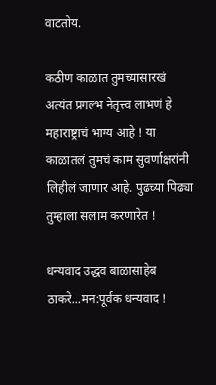वाटतोय.

कठीण काळात तुमच्यासारखं अत्यंत प्रगल्भ नेतृत्त्व लाभणं हे महाराष्ट्राचं भाग्य आहे ! या काळातलं तुमचं काम सुवर्णाक्षरांनी लिहीलं जाणार आहे. पुढच्या पिढ्या तुम्हाला सलाम करणारेत !

धन्यवाद उद्धव बाळासाहेब ठाकरे...मन:पूर्वक धन्यवाद !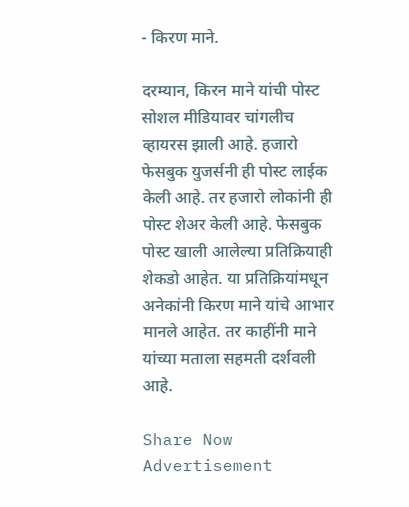- किरण माने.

दरम्यान, किरन माने यांची पोस्ट सोशल मीडियावर चांगलीच व्हायरस झाली आहे. हजारो फेसबुक युजर्सनी ही पोस्ट लाईक केली आहे. तर हजारो लोकांनी ही पोस्ट शेअर केली आहे. फेसबुक पोस्ट खाली आलेल्या प्रतिक्रियाही शेकडो आहेत. या प्रतिक्रियांमधून अनेकांनी किरण माने यांचे आभार मानले आहेत. तर काहींनी माने यांच्या मताला सहमती दर्शवली आहे.

Share Now
Advertisement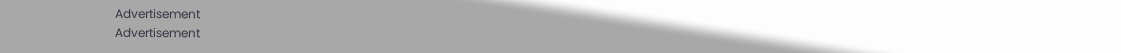Advertisement
Advertisement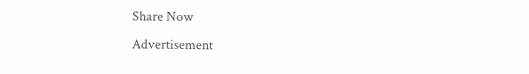Share Now
Advertisement